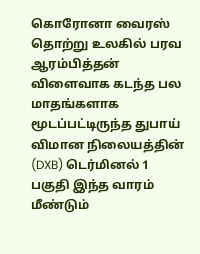கொரோனா வைரஸ் தொற்று உலகில் பரவ ஆரம்பித்தன் விளைவாக கடந்த பல மாதங்களாக மூடப்பட்டிருந்த துபாய் விமான நிலையத்தின் (DXB) டெர்மினல் 1 பகுதி இந்த வாரம் மீண்டும்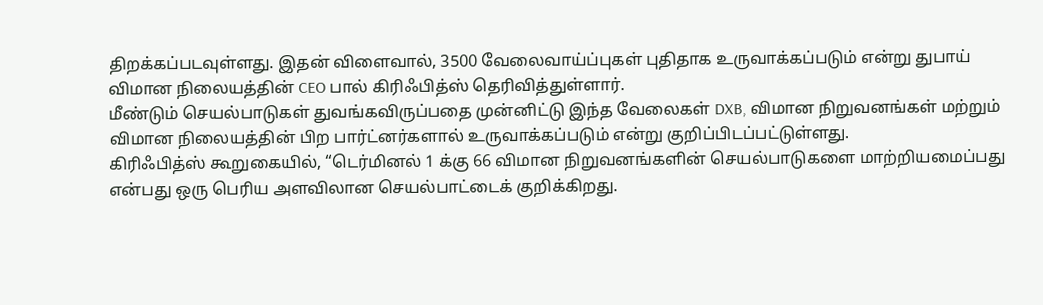திறக்கப்படவுள்ளது. இதன் விளைவால், 3500 வேலைவாய்ப்புகள் புதிதாக உருவாக்கப்படும் என்று துபாய் விமான நிலையத்தின் CEO பால் கிரிஃபித்ஸ் தெரிவித்துள்ளார்.
மீண்டும் செயல்பாடுகள் துவங்கவிருப்பதை முன்னிட்டு இந்த வேலைகள் DXB, விமான நிறுவனங்கள் மற்றும் விமான நிலையத்தின் பிற பார்ட்னர்களால் உருவாக்கப்படும் என்று குறிப்பிடப்பட்டுள்ளது.
கிரிஃபித்ஸ் கூறுகையில், “டெர்மினல் 1 க்கு 66 விமான நிறுவனங்களின் செயல்பாடுகளை மாற்றியமைப்பது என்பது ஒரு பெரிய அளவிலான செயல்பாட்டைக் குறிக்கிறது.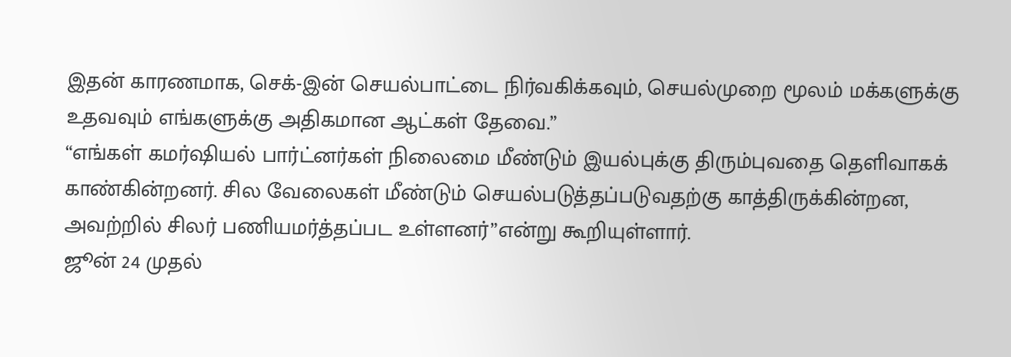இதன் காரணமாக, செக்-இன் செயல்பாட்டை நிர்வகிக்கவும், செயல்முறை மூலம் மக்களுக்கு உதவவும் எங்களுக்கு அதிகமான ஆட்கள் தேவை.”
“எங்கள் கமர்ஷியல் பார்ட்னர்கள் நிலைமை மீண்டும் இயல்புக்கு திரும்புவதை தெளிவாகக் காண்கின்றனர். சில வேலைகள் மீண்டும் செயல்படுத்தப்படுவதற்கு காத்திருக்கின்றன, அவற்றில் சிலர் பணியமர்த்தப்பட உள்ளனர்”என்று கூறியுள்ளார்.
ஜூன் 24 முதல்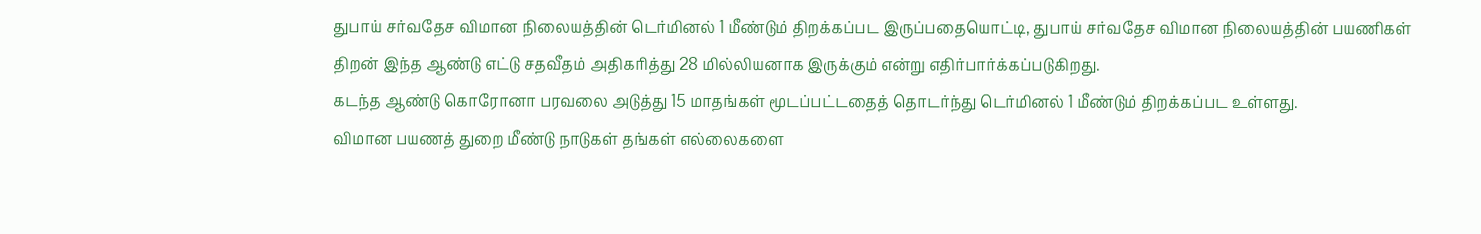துபாய் சர்வதேச விமான நிலையத்தின் டெர்மினல் 1 மீண்டும் திறக்கப்பட இருப்பதையொட்டி, துபாய் சர்வதேச விமான நிலையத்தின் பயணிகள் திறன் இந்த ஆண்டு எட்டு சதவீதம் அதிகரித்து 28 மில்லியனாக இருக்கும் என்று எதிர்பார்க்கப்படுகிறது.
கடந்த ஆண்டு கொரோனா பரவலை அடுத்து 15 மாதங்கள் மூடப்பட்டதைத் தொடர்ந்து டெர்மினல் 1 மீண்டும் திறக்கப்பட உள்ளது.
விமான பயணத் துறை மீண்டு நாடுகள் தங்கள் எல்லைகளை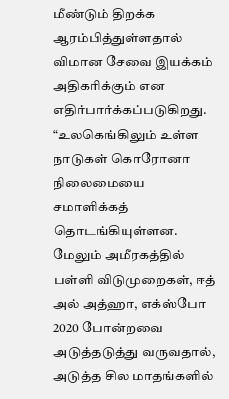மீண்டும் திறக்க ஆரம்பித்துள்ளதால் விமான சேவை இயக்கம் அதிகரிக்கும் என எதிர்பார்க்கப்படுகிறது.
“உலகெங்கிலும் உள்ள நாடுகள் கொரோனா நிலைமையை சமாளிக்கத் தொடங்கியுள்ளன. மேலும் அமீரகத்தில் பள்ளி விடுமுறைகள், ஈத் அல் அத்ஹா, எக்ஸ்போ 2020 போன்றவை அடுத்தடுத்து வருவதால், அடுத்த சில மாதங்களில்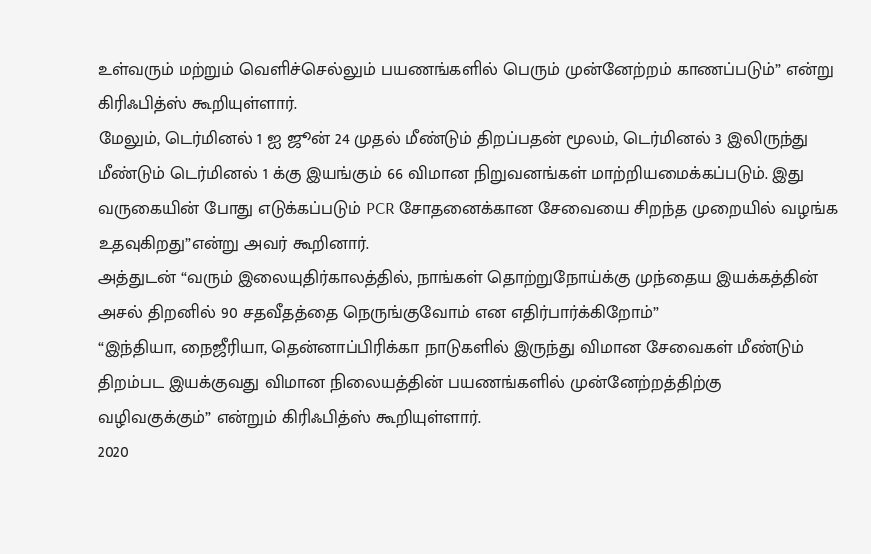உள்வரும் மற்றும் வெளிச்செல்லும் பயணங்களில் பெரும் முன்னேற்றம் காணப்படும்” என்று கிரிஃபித்ஸ் கூறியுள்ளார்.
மேலும், டெர்மினல் 1 ஐ ஜூன் 24 முதல் மீண்டும் திறப்பதன் மூலம், டெர்மினல் 3 இலிருந்து மீண்டும் டெர்மினல் 1 க்கு இயங்கும் 66 விமான நிறுவனங்கள் மாற்றியமைக்கப்படும். இது வருகையின் போது எடுக்கப்படும் PCR சோதனைக்கான சேவையை சிறந்த முறையில் வழங்க உதவுகிறது”என்று அவர் கூறினார்.
அத்துடன் “வரும் இலையுதிர்காலத்தில், நாங்கள் தொற்றுநோய்க்கு முந்தைய இயக்கத்தின் அசல் திறனில் 90 சதவீதத்தை நெருங்குவோம் என எதிர்பார்க்கிறோம்”
“இந்தியா, நைஜீரியா, தென்னாப்பிரிக்கா நாடுகளில் இருந்து விமான சேவைகள் மீண்டும் திறம்பட இயக்குவது விமான நிலையத்தின் பயணங்களில் முன்னேற்றத்திற்கு வழிவகுக்கும்” என்றும் கிரிஃபித்ஸ் கூறியுள்ளார்.
2020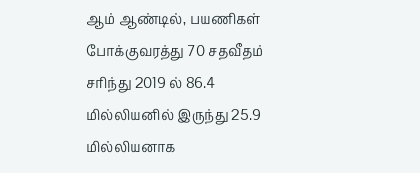ஆம் ஆண்டில், பயணிகள் போக்குவரத்து 70 சதவீதம் சரிந்து 2019 ல் 86.4 மில்லியனில் இருந்து 25.9 மில்லியனாக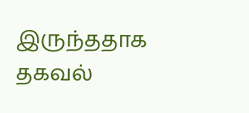இருந்ததாக தகவல்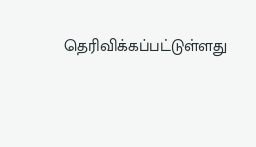தெரிவிக்கப்பட்டுள்ளது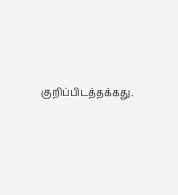குறிப்பிடத்தக்கது.